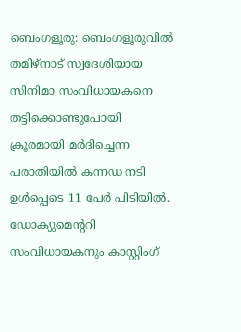ബെംഗളൂരു: ബെംഗളൂരുവിൽ തമിഴ്നാട് സ്വദേശിയായ സിനിമാ സംവിധായകനെ തട്ടിക്കൊണ്ടുപോയി ക്രൂരമായി മർദിച്ചെന്ന പരാതിയിൽ കന്നഡ നടി ഉൾപ്പെടെ 11 പേർ പിടിയിൽ. ഡോക്യുമെന്ററി സംവിധായകനും കാസ്റ്റിംഗ്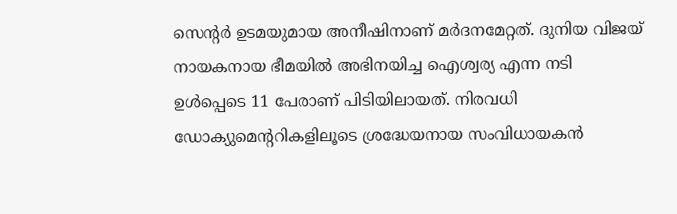സെന്റർ ഉടമയുമായ അനീഷിനാണ് മർദനമേറ്റത്. ദുനിയ വിജയ് നായകനായ ഭീമയിൽ അഭിനയിച്ച ഐശ്വര്യ എന്ന നടി ഉൾപ്പെടെ 11 പേരാണ് പിടിയിലായത്. നിരവധി ഡോക്യുമെന്ററികളിലൂടെ ശ്രദ്ധേയനായ സംവിധായകൻ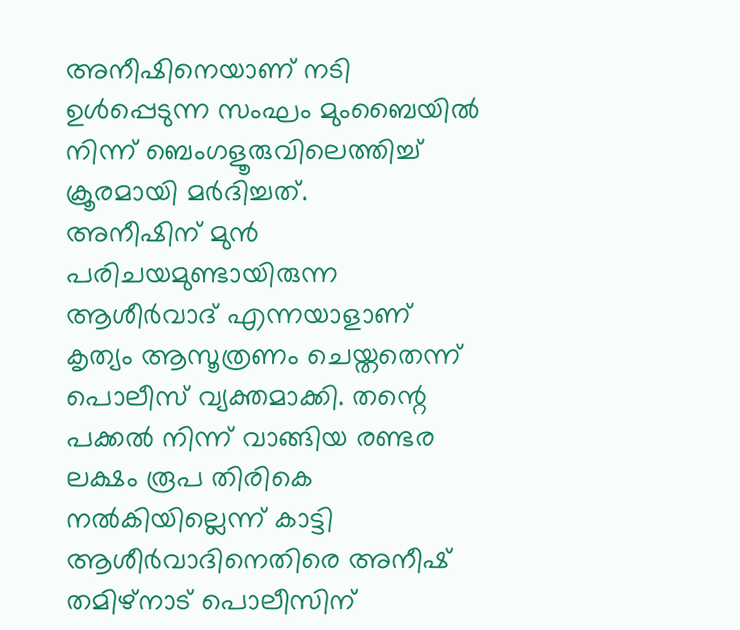അനീഷിനെയാണ് നടി ഉൾപ്പെടുന്ന സംഘം മുംബൈയിൽ നിന്ന് ബെംഗളൂരുവിലെത്തിച്ച് ക്രൂരമായി മർദിച്ചത്.
അനീഷിന് മുൻ പരിചയമുണ്ടായിരുന്ന ആശീർവാദ് എന്നയാളാണ് കൃത്യം ആസൂത്രണം ചെയ്തതെന്ന് പൊലീസ് വ്യക്തമാക്കി. തന്റെ പക്കൽ നിന്ന് വാങ്ങിയ രണ്ടര ലക്ഷം രൂപ തിരികെ നൽകിയില്ലെന്ന് കാട്ടി ആശീർവാദിനെതിരെ അനീഷ് തമിഴ്നാട് പൊലീസിന്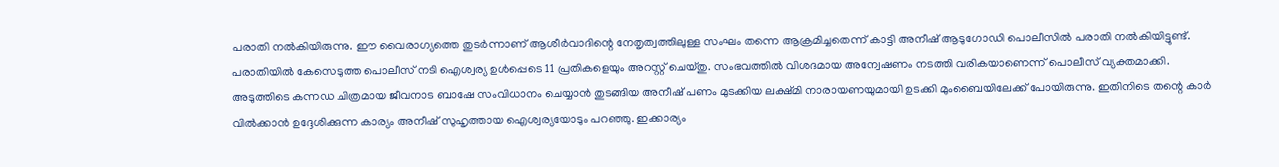പരാതി നൽകിയിരുന്നു. ഈ വൈരാഗ്യത്തെ തുടർന്നാണ് ആശീർവാദിന്റെ നേതൃത്വത്തിലുള്ള സംഘം തന്നെ ആക്രമിച്ചതെന്ന് കാട്ടി അനീഷ് ആടുഗോഡി പൊലീസിൽ പരാതി നൽകിയിട്ടുണ്ട്. പരാതിയിൽ കേസെടുത്ത പൊലീസ് നടി ഐശ്വര്യ ഉൾപ്പെടെ 11 പ്രതികളെയും അറസ്റ്റ് ചെയ്തു. സംഭവത്തിൽ വിശദമായ അന്വേഷണം നടത്തി വരികയാണെന്ന് പൊലീസ് വ്യക്തമാക്കി.
അടുത്തിടെ കന്നഡ ചിത്രമായ ജീവനാട ബാഷേ സംവിധാനം ചെയ്യാൻ തുടങ്ങിയ അനീഷ് പണം മുടക്കിയ ലക്ഷ്മി നാരായണയുമായി ഉടക്കി മുംബൈയിലേക്ക് പോയിരുന്നു. ഇതിനിടെ തന്റെ കാർ വിൽക്കാൻ ഉദ്ദേശിക്കുന്ന കാര്യം അനീഷ് സുഹൃത്തായ ഐശ്വര്യയോടും പറഞ്ഞു. ഇക്കാര്യം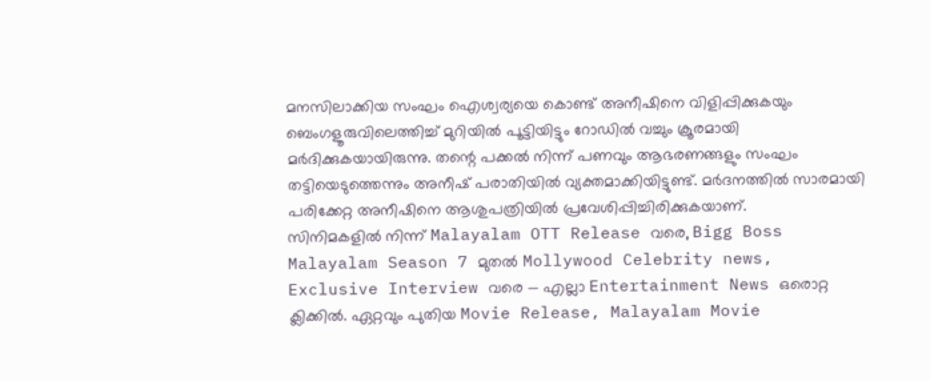മനസിലാക്കിയ സംഘം ഐശ്വര്യയെ കൊണ്ട് അനീഷിനെ വിളിപ്പിക്കുകയും ബെംഗളൂരുവിലെത്തിച്ച് മുറിയിൽ പൂട്ടിയിട്ടും റോഡിൽ വച്ചും ക്രൂരമായി മർദിക്കുകയായിരുന്നു. തന്റെ പക്കൽ നിന്ന് പണവും ആഭരണങ്ങളും സംഘം തട്ടിയെടുത്തെന്നും അനീഷ് പരാതിയിൽ വ്യക്തമാക്കിയിട്ടുണ്ട്. മർദനത്തിൽ സാരമായി പരിക്കേറ്റ അനീഷിനെ ആശുപത്രിയിൽ പ്രവേശിപ്പിച്ചിരിക്കുകയാണ്.
സിനിമകളിൽ നിന്ന് Malayalam OTT Release വരെ, Bigg Boss Malayalam Season 7 മുതൽ Mollywood Celebrity news, Exclusive Interview വരെ — എല്ലാ Entertainment News ഒരൊറ്റ ക്ലിക്കിൽ. ഏറ്റവും പുതിയ Movie Release, Malayalam Movie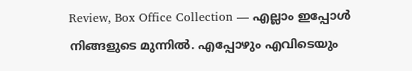Review, Box Office Collection — എല്ലാം ഇപ്പോൾ നിങ്ങളുടെ മുന്നിൽ. എപ്പോഴും എവിടെയും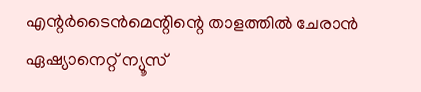എന്റർടൈൻമെന്റിന്റെ താളത്തിൽ ചേരാൻ ഏഷ്യാനെറ്റ് ന്യൂസ്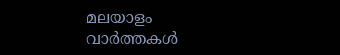മലയാളം വാർത്തകൾ